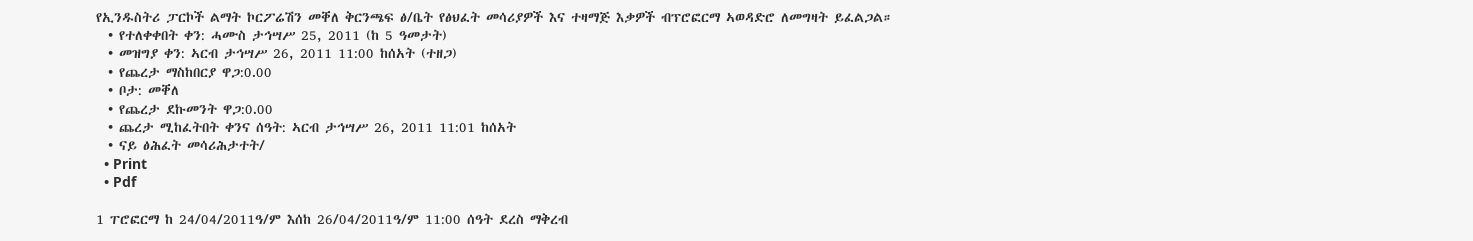የኢንዱስትሪ ፓርኮች ልማት ኮርፖሬሽን መቐለ ቅርንጫፍ ፅ/ቤት የፅህፈት መሳሪያዎች እና ተዛማጅ እቃዎች ብፕሮፎርማ ኣወዳድሮ ለመግዛት ይፈልጋል።
  • የተለቀቀበት ቀን: ሓሙስ ታኅሣሥ 25, 2011 (ከ 5 ዓመታት)
  • መዝግያ ቀን: ኣርብ ታኅሣሥ 26, 2011 11:00 ከሰአት (ተዘጋ)
  • የጨረታ ማስከበርያ ዋጋ:0.00
  • ቦታ: መቐለ
  • የጨረታ ደኩመንት ዋጋ:0.00
  • ጨረታ ሚከፈትበት ቀንና ሰዓት: ኣርብ ታኅሣሥ 26, 2011 11:01 ከሰአት
  • ናይ ፅሕፈት መሳሪሕታተት/
  • Print
  • Pdf

1 ፐሮፎርማ ከ 24/04/2011ዓ/ም እሰከ 26/04/2011ዓ/ም 11:00 ሰዓት ደረስ ማቅረብ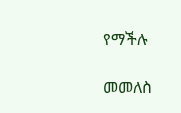የማችሉ

መመለስ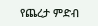የጨረታ ምድብ